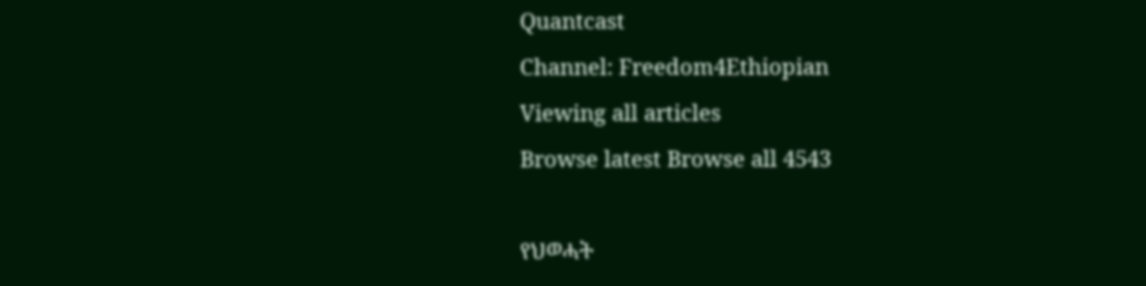Quantcast
Channel: Freedom4Ethiopian
Viewing all articles
Browse latest Browse all 4543

የህወሓት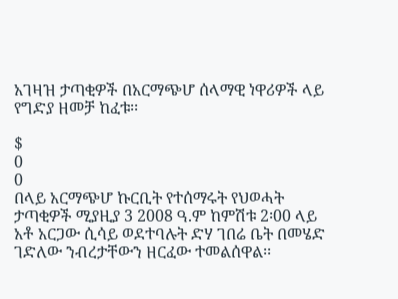አገዛዝ ታጣቂዎች በአርማጭሆ ሰላማዊ ነዋሪዎች ላይ የግድያ ዘመቻ ከፈቱ፡፡

$
0
0
በላይ አርማጭሆ ኩርቢት የተሰማሩት የህወሓት ታጣቂዎች ሚያዚያ 3 2008 ዓ.ም ከምሽቱ 2፡00 ላይ አቶ አርጋው ሲሳይ ወደተባሉት ድሃ ገበሬ ቤት በመሄድ ገድለው ንብረታቸውን ዘርፈው ተመልሰዋል፡፡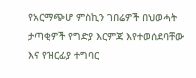የአርማጭሆ ምስኪን ገበሬዎች በህወሓት ታጣቂዎች የግድያ እርምጃ እየተወሰደባቸው እና የዝርፊያ ተግባር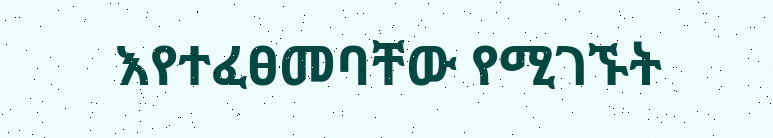እየተፈፀመባቸው የሚገኙት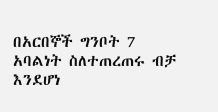በአርበኞች ግንቦት 7 አባልነት ስለተጠረጠሩ ብቻ እንደሆነ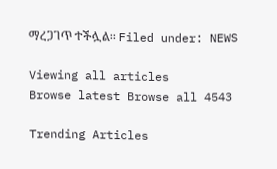ማረጋገጥ ተችሏል፡፡ Filed under: NEWS

Viewing all articles
Browse latest Browse all 4543

Trending Articles